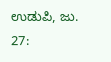ಉಡುಪಿ, ಜು. 27: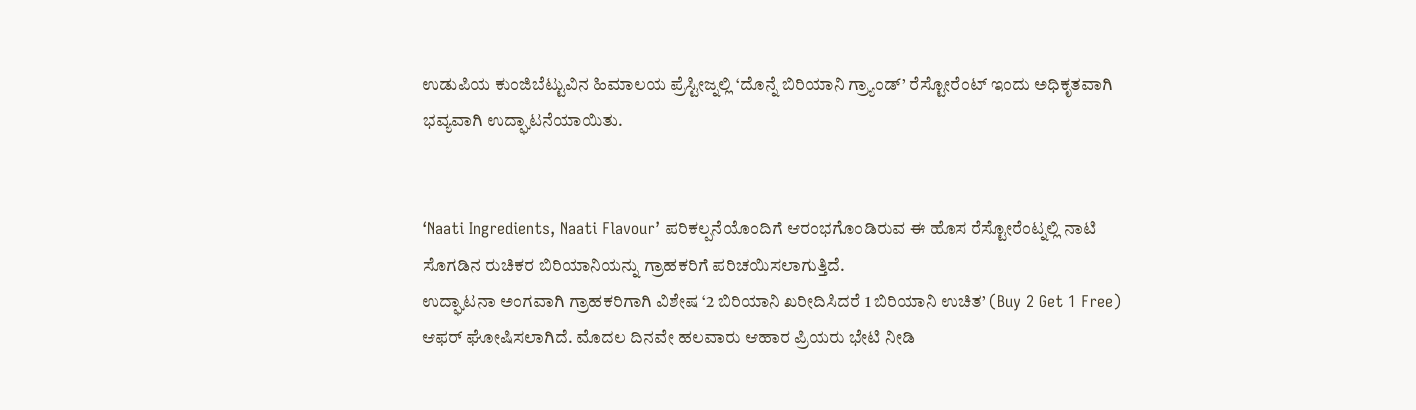ಉಡುಪಿಯ ಕುಂಜಿಬೆಟ್ಟುವಿನ ಹಿಮಾಲಯ ಪ್ರೆಸ್ಟೀಜ್ನಲ್ಲಿ ‘ದೊನ್ನೆ ಬಿರಿಯಾನಿ ಗ್ರ್ಯಾಂಡ್’ ರೆಸ್ಟೋರೆಂಟ್ ಇಂದು ಅಧಿಕೃತವಾಗಿ ಭವ್ಯವಾಗಿ ಉದ್ಘಾಟನೆಯಾಯಿತು.


‘Naati Ingredients, Naati Flavour’ ಪರಿಕಲ್ಪನೆಯೊಂದಿಗೆ ಆರಂಭಗೊಂಡಿರುವ ಈ ಹೊಸ ರೆಸ್ಟೋರೆಂಟ್ನಲ್ಲಿ ನಾಟಿ ಸೊಗಡಿನ ರುಚಿಕರ ಬಿರಿಯಾನಿಯನ್ನು ಗ್ರಾಹಕರಿಗೆ ಪರಿಚಯಿಸಲಾಗುತ್ತಿದೆ.
ಉದ್ಘಾಟನಾ ಅಂಗವಾಗಿ ಗ್ರಾಹಕರಿಗಾಗಿ ವಿಶೇಷ ‘2 ಬಿರಿಯಾನಿ ಖರೀದಿಸಿದರೆ 1 ಬಿರಿಯಾನಿ ಉಚಿತ’ (Buy 2 Get 1 Free) ಆಫರ್ ಘೋಷಿಸಲಾಗಿದೆ. ಮೊದಲ ದಿನವೇ ಹಲವಾರು ಆಹಾರ ಪ್ರಿಯರು ಭೇಟಿ ನೀಡಿ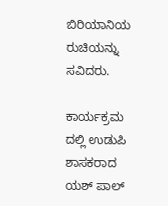ಬಿರಿಯಾನಿಯ ರುಚಿಯನ್ನು ಸವಿದರು.

ಕಾರ್ಯಕ್ರಮ ದಲ್ಲಿ ಉಡುಪಿ ಶಾಸಕರಾದ ಯಶ್ ಪಾಲ್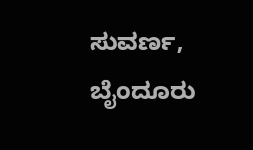ಸುವರ್ಣ, ಬೈಂದೂರು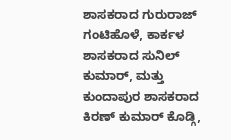ಶಾಸಕರಾದ ಗುರುರಾಜ್ ಗಂಟಿಹೊಳೆ, ಕಾರ್ಕಳ ಶಾಸಕರಾದ ಸುನಿಲ್ ಕುಮಾರ್, ಮತ್ತು ಕುಂದಾಪುರ ಶಾಸಕರಾದ ಕಿರಣ್ ಕುಮಾರ್ ಕೊಡ್ಗಿ,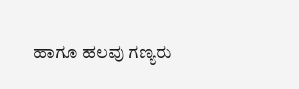ಹಾಗೂ ಹಲವು ಗಣ್ಯರು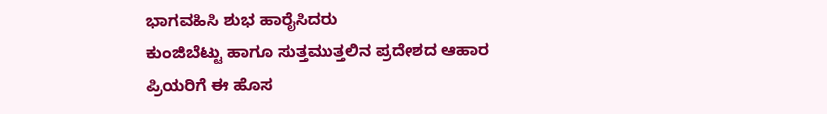ಭಾಗವಹಿಸಿ ಶುಭ ಹಾರೈಸಿದರು
ಕುಂಜಿಬೆಟ್ಟು ಹಾಗೂ ಸುತ್ತಮುತ್ತಲಿನ ಪ್ರದೇಶದ ಆಹಾರ ಪ್ರಿಯರಿಗೆ ಈ ಹೊಸ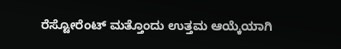ರೆಸ್ಟೋರೆಂಟ್ ಮತ್ತೊಂದು ಉತ್ತಮ ಆಯ್ಕೆಯಾಗಿ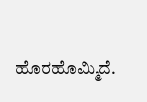ಹೊರಹೊಮ್ಮಿದೆ.